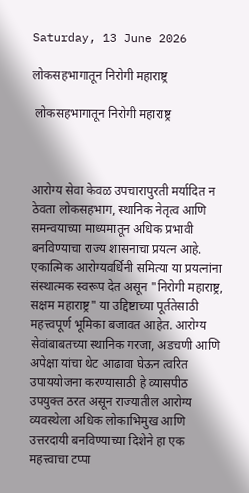Saturday, 13 June 2026

लोकसहभागातून निरोगी महाराष्ट्र

 लोकसहभागातून निरोगी महाराष्ट्र



आरोग्य सेवा केवळ उपचारापुरती मर्यादित न ठेवता लोकसहभाग, स्थानिक नेतृत्व आणि समन्वयाच्या माध्यमातून अधिक प्रभावी बनविण्याचा राज्य शासनाचा प्रयत्न आहे. एकात्मिक आरोग्यवर्धिनी समित्या या प्रयत्नांना संस्थात्मक स्वरूप देत असून "निरोगी महाराष्ट्र, सक्षम महाराष्ट्र" या उद्दिष्टाच्या पूर्ततेसाठी महत्त्वपूर्ण भूमिका बजावत आहेत. आरोग्य सेवांबाबतच्या स्थानिक गरजा, अडचणी आणि अपेक्षा यांचा थेट आढावा घेऊन त्वरित उपाययोजना करण्यासाठी हे व्यासपीठ उपयुक्त ठरत असून राज्यातील आरोग्य व्यवस्थेला अधिक लोकाभिमुख आणि उत्तरदायी बनविण्याच्या दिशेने हा एक महत्त्वाचा टप्पा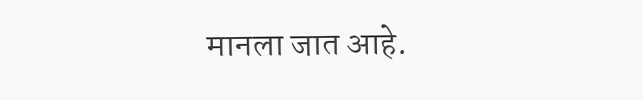मानला जात आहे.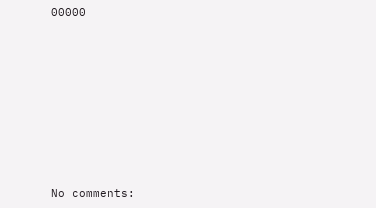00000










No comments: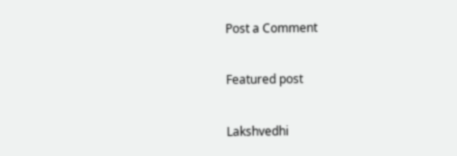Post a Comment

Featured post

Lakshvedhi